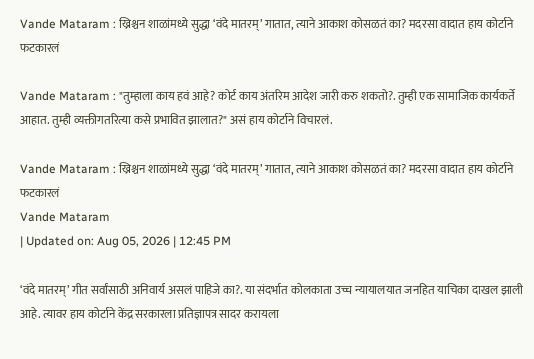Vande Mataram : ख्रिश्चन शाळांमध्ये सुद्धा ‘वंदे मातरम्’ गातात, त्याने आकाश कोसळतं का? मदरसा वादात हाय कोर्टाने फटकारलं

Vande Mataram : "तुम्हाला काय हवं आहे? कोर्ट काय अंतरिम आदेश जारी करु शकतो?. तुम्ही एक सामाजिक कार्यकर्ते आहात. तुम्ही व्यक्तीगतरित्या कसे प्रभावित झालात?" असं हाय कोर्टाने विचारलं.

Vande Mataram : ख्रिश्चन शाळांमध्ये सुद्धा ‘वंदे मातरम्’ गातात, त्याने आकाश कोसळतं का? मदरसा वादात हाय कोर्टाने फटकारलं
Vande Mataram
| Updated on: Aug 05, 2026 | 12:45 PM

‘वंदे मातरम्’ गीत सर्वांसाठी अनिवार्य असलं पाहिजे का?. या संदर्भात कोलकाता उच्च न्यायालयात जनहित याचिका दाखल झाली आहे. त्यावर हाय कोर्टाने केंद्र सरकारला प्रतिज्ञापत्र सादर करायला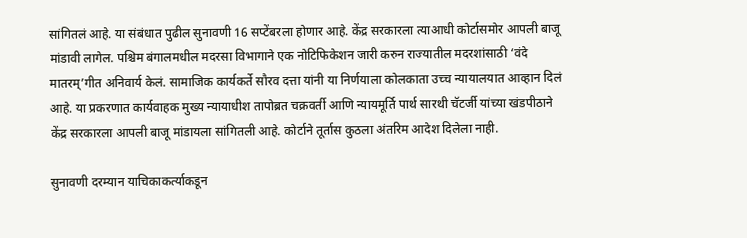सांगितलं आहे. या संबंधात पुढील सुनावणी 16 सप्टेंबरला होणार आहे. केंद्र सरकारला त्याआधी कोर्टासमोर आपली बाजू मांडावी लागेल. पश्चिम बंगालमधील मदरसा विभागाने एक नोटिफिकेशन जारी करुन राज्यातील मदरशांसाठी ‘वंदे मातरम्’गीत अनिवार्य केलं. सामाजिक कार्यकर्ते सौरव दत्ता यांनी या निर्णयाला कोलकाता उच्च न्यायालयात आव्हान दिलं आहे. या प्रकरणात कार्यवाहक मुख्य न्यायाधीश तापोब्रत चक्रवर्ती आणि न्यायमूर्ति पार्थ सारथी चॅटर्जी यांच्या खंडपीठाने केंद्र सरकारला आपली बाजू मांडायला सांगितली आहे. कोर्टाने तूर्तास कुठला अंतरिम आदेश दिलेला नाही.

सुनावणी दरम्यान याचिकाकर्त्याकडून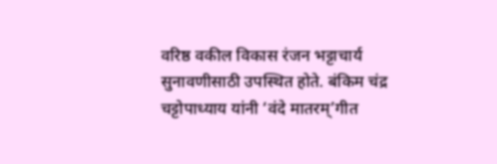वरिष्ठ वकील विकास रंजन भट्टाचार्य सुनावणीसाठी उपस्थित होते. बंकिम चंद्र चट्टोपाध्याय यांनी ‘वंदे मातरम्’गीत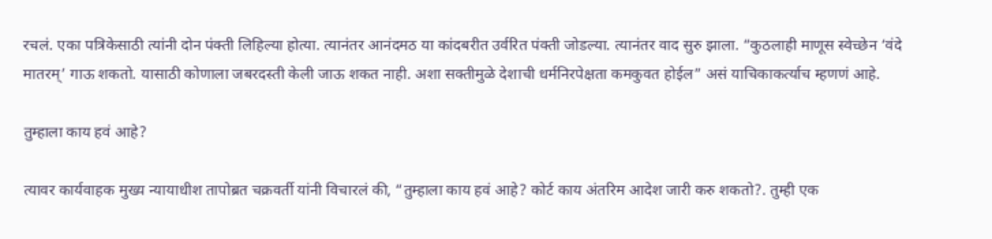रचलं. एका पत्रिकेसाठी त्यांनी दोन पंक्ती लिहिल्या होत्या. त्यानंतर आनंदमठ या कांदबरीत उर्वरित पंक्ती जोडल्या. त्यानंतर वाद सुरु झाला. “कुठलाही माणूस स्वेच्छेन ‘वंदे मातरम्’ गाऊ शकतो. यासाठी कोणाला जबरदस्ती केली जाऊ शकत नाही. अशा सक्तीमुळे देशाची धर्मनिरपेक्षता कमकुवत होईल” असं याचिकाकर्त्याच म्हणणं आहे.

तुम्हाला काय हवं आहे?

त्यावर कार्यवाहक मुख्य न्यायाधीश तापोब्रत चक्रवर्ती यांनी विचारलं की, “तुम्हाला काय हवं आहे? कोर्ट काय अंतरिम आदेश जारी करु शकतो?. तुम्ही एक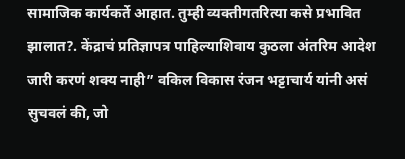सामाजिक कार्यकर्ते आहात. तुम्ही व्यक्तीगतरित्या कसे प्रभावित झालात?. केंद्राचं प्रतिज्ञापत्र पाहिल्याशिवाय कुठला अंतरिम आदेश जारी करणं शक्य नाही” वकिल विकास रंजन भट्टाचार्य यांनी असं सुचवलं की, जो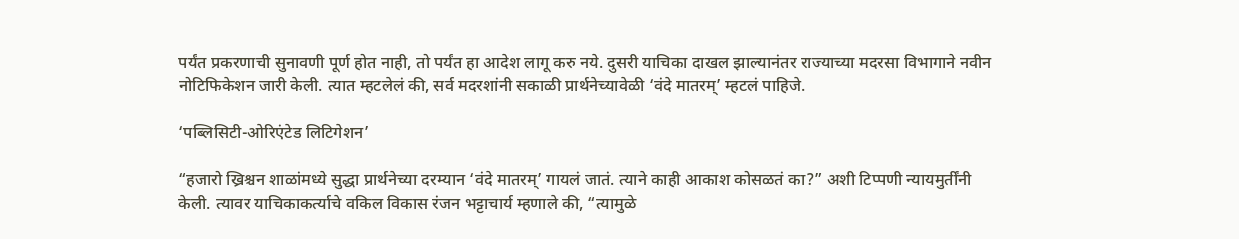पर्यंत प्रकरणाची सुनावणी पूर्ण होत नाही, तो पर्यंत हा आदेश लागू करु नये. दुसरी याचिका दाखल झाल्यानंतर राज्याच्या मदरसा विभागाने नवीन नोटिफिकेशन जारी केली. त्यात म्हटलेलं की, सर्व मदरशांनी सकाळी प्रार्थनेच्यावेळी ‘वंदे मातरम्’ म्हटलं पाहिजे.

‘पब्लिसिटी-ओरिएंटेड लिटिगेशन’

“हजारो ख्रिश्चन शाळांमध्ये सुद्धा प्रार्थनेच्या दरम्यान ‘वंदे मातरम्’ गायलं जातं. त्याने काही आकाश कोसळतं का?” अशी टिप्पणी न्यायमुर्तींनी केली. त्यावर याचिकाकर्त्याचे वकिल विकास रंजन भट्टाचार्य म्हणाले की, “त्यामुळे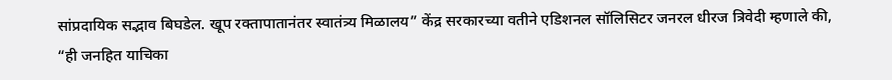सांप्रदायिक सद्भाव बिघडेल. खूप रक्तापातानंतर स्वातंत्र्य मिळालय” केंद्र सरकारच्या वतीने एडिशनल सॉलिसिटर जनरल धीरज त्रिवेदी म्हणाले की, “ही जनहित याचिका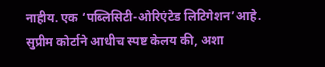नाहीय. एक ‘पब्लिसिटी-ओरिएंटेड लिटिगेशन’आहे. सुप्रीम कोर्टाने आधीच स्पष्ट केलय की, अशा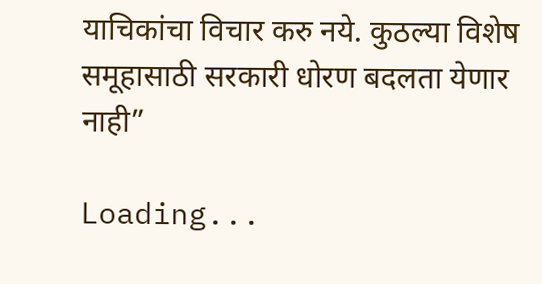याचिकांचा विचार करु नये. कुठल्या विशेष समूहासाठी सरकारी धोरण बदलता येणार नाही”

Loading...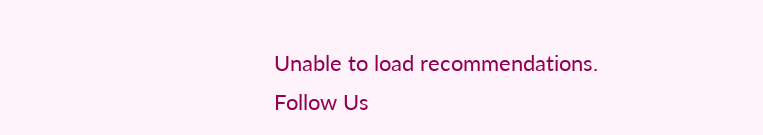Unable to load recommendations.
Follow Us